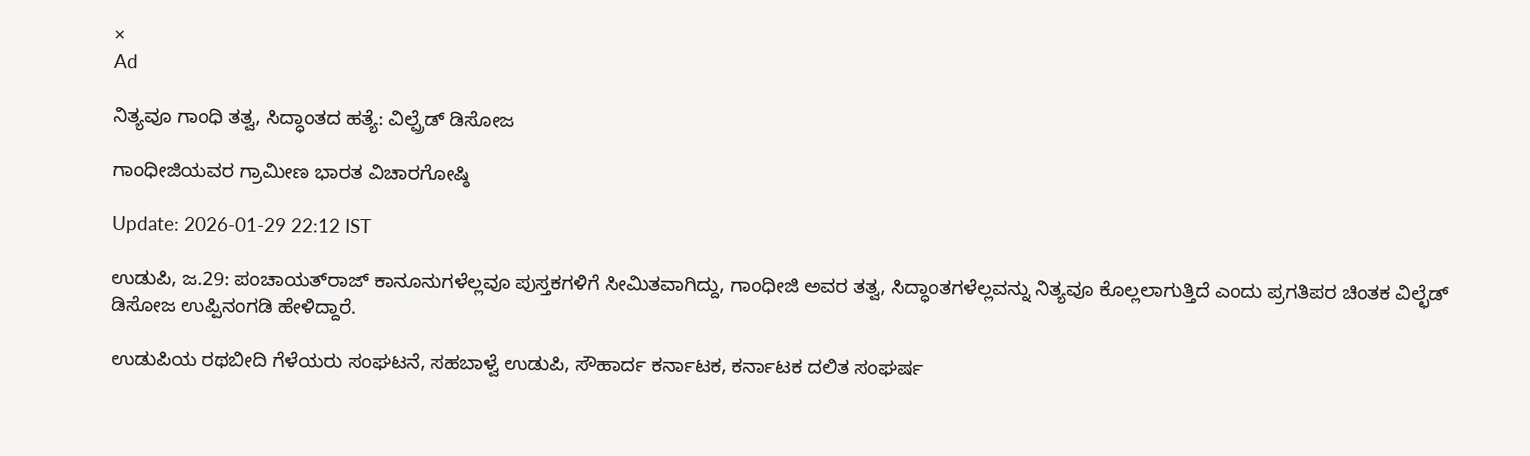×
Ad

ನಿತ್ಯವೂ ಗಾಂಧಿ ತತ್ವ, ಸಿದ್ಧಾಂತದ ಹತ್ಯೆ: ವಿಲ್ಪ್ರೆಡ್ ಡಿಸೋಜ

ಗಾಂಧೀಜಿಯವರ ಗ್ರಾಮೀಣ ಭಾರತ ವಿಚಾರಗೋಷ್ಠಿ

Update: 2026-01-29 22:12 IST

ಉಡುಪಿ, ಜ.29: ಪಂಚಾಯತ್‌ರಾಜ್ ಕಾನೂನುಗಳೆಲ್ಲವೂ ಪುಸ್ತಕಗಳಿಗೆ ಸೀಮಿತವಾಗಿದ್ದು, ಗಾಂಧೀಜಿ ಅವರ ತತ್ವ, ಸಿದ್ಧಾಂತಗಳೆಲ್ಲವನ್ನು ನಿತ್ಯವೂ ಕೊಲ್ಲಲಾಗುತ್ತಿದೆ ಎಂದು ಪ್ರಗತಿಪರ ಚಿಂತಕ ವಿಲ್ಛೆಡ್ ಡಿಸೋಜ ಉಪ್ಪಿನಂಗಡಿ ಹೇಳಿದ್ದಾರೆ.

ಉಡುಪಿಯ ರಥಬೀದಿ ಗೆಳೆಯರು ಸಂಘಟನೆ, ಸಹಬಾಳ್ವೆ ಉಡುಪಿ, ಸೌಹಾರ್ದ ಕರ್ನಾಟಕ, ಕರ್ನಾಟಕ ದಲಿತ ಸಂಘರ್ಷ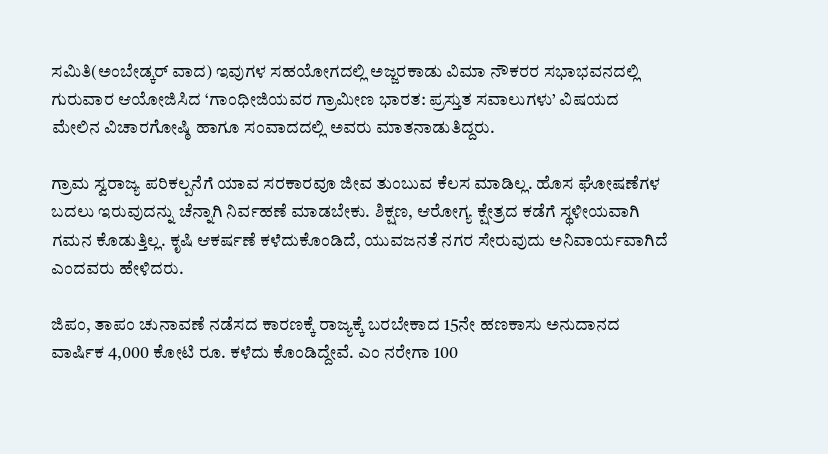ಸಮಿತಿ(ಅಂಬೇಡ್ಕರ್ ವಾದ) ಇವುಗಳ ಸಹಯೋಗದಲ್ಲಿ ಅಜ್ಜರಕಾಡು ವಿಮಾ ನೌಕರರ ಸಭಾಭವನದಲ್ಲಿ ಗುರುವಾರ ಆಯೋಜಿಸಿದ ‘ಗಾಂಧೀಜಿಯವರ ಗ್ರಾಮೀಣ ಭಾರತ: ಪ್ರಸ್ತುತ ಸವಾಲುಗಳು’ ವಿಷಯದ ಮೇಲಿನ ವಿಚಾರಗೋಷ್ಠಿ ಹಾಗೂ ಸಂವಾದದಲ್ಲಿ ಅವರು ಮಾತನಾಡುತಿದ್ದರು.

ಗ್ರಾಮ ಸ್ವರಾಜ್ಯ ಪರಿಕಲ್ಪನೆಗೆ ಯಾವ ಸರಕಾರವೂ ಜೀವ ತುಂಬುವ ಕೆಲಸ ಮಾಡಿಲ್ಲ. ಹೊಸ ಘೋಷಣೆಗಳ ಬದಲು ಇರುವುದನ್ನು ಚೆನ್ನಾಗಿ ನಿರ್ವಹಣೆ ಮಾಡಬೇಕು. ಶಿಕ್ಷಣ, ಆರೋಗ್ಯ ಕ್ಷೇತ್ರದ ಕಡೆಗೆ ಸ್ಥಳೀಯವಾಗಿ ಗಮನ ಕೊಡುತ್ತಿಲ್ಲ. ಕೃಷಿ ಆಕರ್ಷಣೆ ಕಳೆದುಕೊಂಡಿದೆ, ಯುವಜನತೆ ನಗರ ಸೇರುವುದು ಅನಿವಾರ್ಯವಾಗಿದೆ ಎಂದವರು ಹೇಳಿದರು.

ಜಿಪಂ, ತಾಪಂ ಚುನಾವಣೆ ನಡೆಸದ ಕಾರಣಕ್ಕೆ ರಾಜ್ಯಕ್ಕೆ ಬರಬೇಕಾದ 15ನೇ ಹಣಕಾಸು ಅನುದಾನದ ವಾರ್ಷಿಕ 4,000 ಕೋಟಿ ರೂ. ಕಳೆದು ಕೊಂಡಿದ್ದೇವೆ. ಎಂ ನರೇಗಾ 100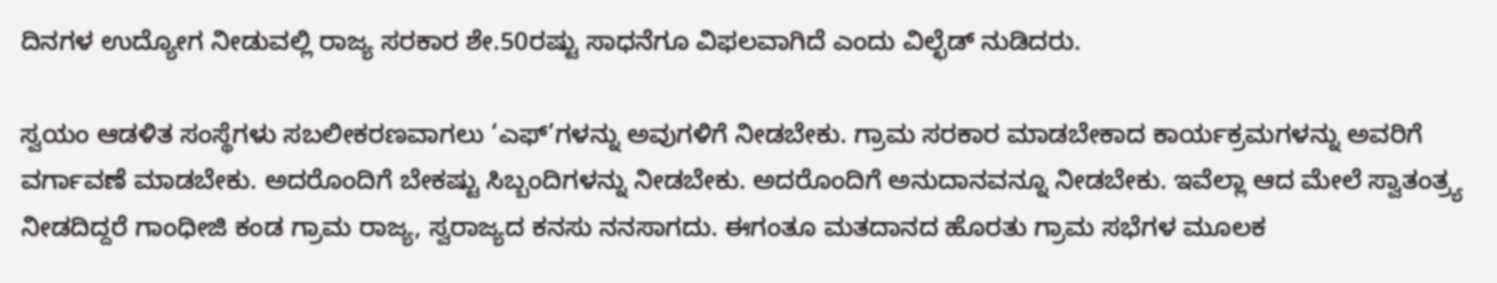ದಿನಗಳ ಉದ್ಯೋಗ ನೀಡುವಲ್ಲಿ ರಾಜ್ಯ ಸರಕಾರ ಶೇ.50ರಷ್ಟು ಸಾಧನೆಗೂ ವಿಫಲವಾಗಿದೆ ಎಂದು ವಿಲ್ಛೆಡ್ ನುಡಿದರು.

ಸ್ವಯಂ ಆಡಳಿತ ಸಂಸ್ಥೆಗಳು ಸಬಲೀಕರಣವಾಗಲು ‘ಎಫ್’ಗಳನ್ನು ಅವುಗಳಿಗೆ ನೀಡಬೇಕು. ಗ್ರಾಮ ಸರಕಾರ ಮಾಡಬೇಕಾದ ಕಾರ್ಯಕ್ರಮಗಳನ್ನು ಅವರಿಗೆ ವರ್ಗಾವಣೆ ಮಾಡಬೇಕು. ಅದರೊಂದಿಗೆ ಬೇಕಷ್ಟು ಸಿಬ್ಬಂದಿಗಳನ್ನು ನೀಡಬೇಕು. ಅದರೊಂದಿಗೆ ಅನುದಾನವನ್ನೂ ನೀಡಬೇಕು. ಇವೆಲ್ಲಾ ಆದ ಮೇಲೆ ಸ್ವಾತಂತ್ರ್ಯ ನೀಡದಿದ್ದರೆ ಗಾಂಧೀಜಿ ಕಂಡ ಗ್ರಾಮ ರಾಜ್ಯ, ಸ್ವರಾಜ್ಯದ ಕನಸು ನನಸಾಗದು. ಈಗಂತೂ ಮತದಾನದ ಹೊರತು ಗ್ರಾಮ ಸಭೆಗಳ ಮೂಲಕ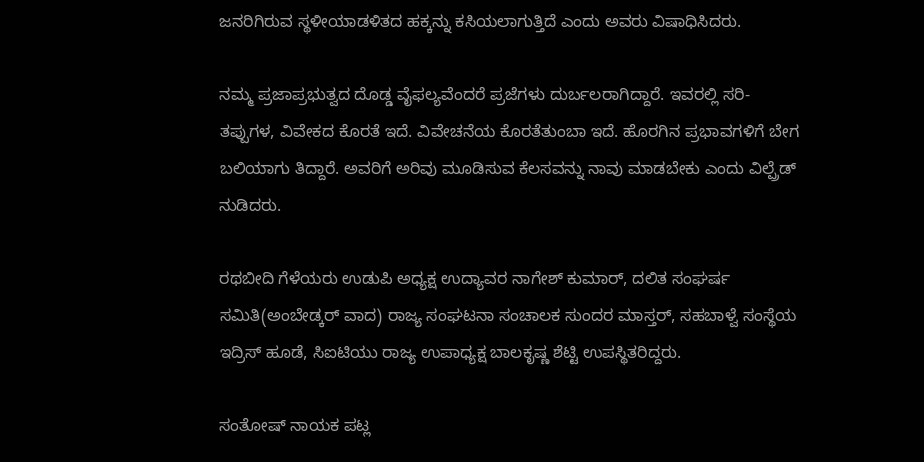ಜನರಿಗಿರುವ ಸ್ಥಳೀಯಾಡಳಿತದ ಹಕ್ಕನ್ನು ಕಸಿಯಲಾಗುತ್ತಿದೆ ಎಂದು ಅವರು ವಿಷಾಧಿಸಿದರು.

ನಮ್ಮ ಪ್ರಜಾಪ್ರಭುತ್ವದ ದೊಡ್ಡ ವೈಫಲ್ಯವೆಂದರೆ ಪ್ರಜೆಗಳು ದುರ್ಬಲರಾಗಿದ್ದಾರೆ. ಇವರಲ್ಲಿ ಸರಿ-ತಪ್ಪುಗಳ, ವಿವೇಕದ ಕೊರತೆ ಇದೆ. ವಿವೇಚನೆಯ ಕೊರತೆತುಂಬಾ ಇದೆ. ಹೊರಗಿನ ಪ್ರಭಾವಗಳಿಗೆ ಬೇಗ ಬಲಿಯಾಗು ತಿದ್ದಾರೆ. ಅವರಿಗೆ ಅರಿವು ಮೂಡಿಸುವ ಕೆಲಸವನ್ನು ನಾವು ಮಾಡಬೇಕು ಎಂದು ವಿಲ್ಪ್ರೆಡ್ ನುಡಿದರು.

ರಥಬೀದಿ ಗೆಳೆಯರು ಉಡುಪಿ ಅಧ್ಯಕ್ಷ ಉದ್ಯಾವರ ನಾಗೇಶ್ ಕುಮಾರ್, ದಲಿತ ಸಂಘರ್ಷ ಸಮಿತಿ(ಅಂಬೇಡ್ಕರ್ ವಾದ) ರಾಜ್ಯ ಸಂಘಟನಾ ಸಂಚಾಲಕ ಸುಂದರ ಮಾಸ್ತರ್, ಸಹಬಾಳ್ವೆ ಸಂಸ್ಥೆಯ ಇದ್ರಿಸ್ ಹೂಡೆ, ಸಿಐಟಿಯು ರಾಜ್ಯ ಉಪಾಧ್ಯಕ್ಷ ಬಾಲಕೃಷ್ಣ ಶೆಟ್ಟಿ ಉಪಸ್ಥಿತರಿದ್ದರು.

ಸಂತೋಷ್ ನಾಯಕ ಪಟ್ಲ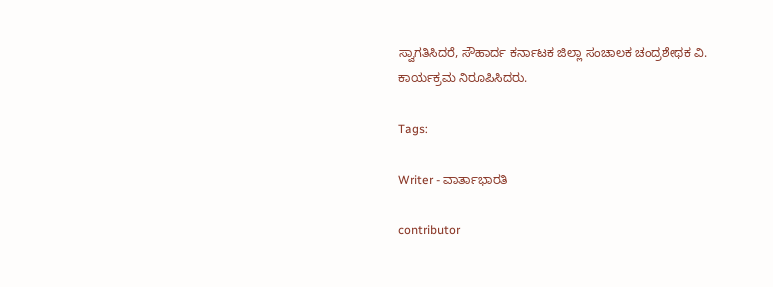ಸ್ವಾಗತಿಸಿದರೆ, ಸೌಹಾರ್ದ ಕರ್ನಾಟಕ ಜಿಲ್ಲಾ ಸಂಚಾಲಕ ಚಂದ್ರಶೇಥಕ ವಿ. ಕಾರ್ಯಕ್ರಮ ನಿರೂಪಿಸಿದರು.

Tags:

Writer - ವಾರ್ತಾಭಾರತಿ

contributor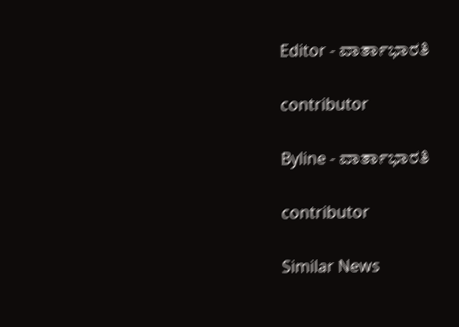Editor - ವಾರ್ತಾಭಾರತಿ

contributor

Byline - ವಾರ್ತಾಭಾರತಿ

contributor

Similar News